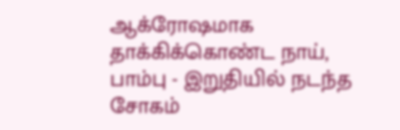ஆக்ரோஷமாக தாக்கிக்கொண்ட நாய், பாம்பு - இறுதியில் நடந்த சோகம்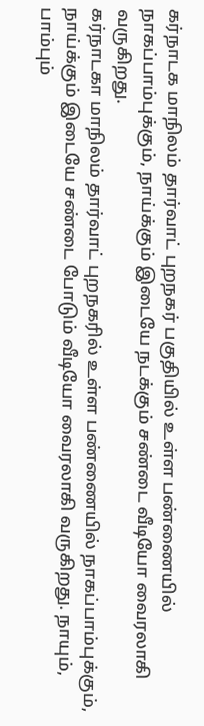கர்நாடக மாநிலம் தார்வாட் புறநகர் பகுதியில் உள்ள பண்ணையில் நாகப்பாம்புக்கும், நாய்க்கும் இடையே நடக்கும் சண்டை வீடியோ வைரலாகி வருகிறது.
கர்நாடகா மாநிலம் தார்வாட் புறநகரில் உள்ள பண்ணையில் நாகப்பாம்புக்கும், நாய்க்கும் இடையே சண்டை போடும் வீடியோ வைரலாகி வருகிறது. நாயும், பாம்பும்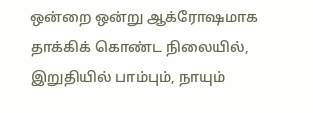ஒன்றை ஒன்று ஆக்ரோஷமாக தாக்கிக் கொண்ட நிலையில், இறுதியில் பாம்பும், நாயும்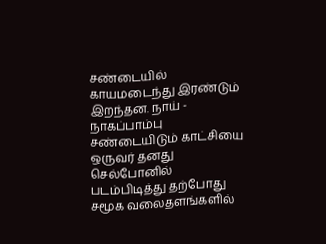சண்டையில் காயமடைந்து இரண்டும் இறந்தன. நாய் - நாகப்பாம்பு சண்டையிடும் காட்சியை ஒருவர் தனது செல்போனில் படம்பிடித்து தற்போது சமூக வலைதளங்களில்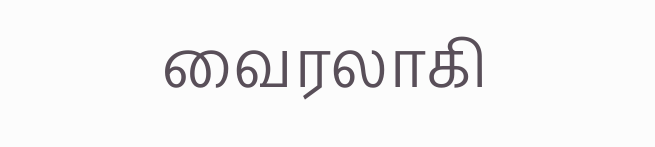வைரலாகி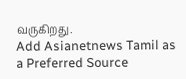வருகிறது.
Add Asianetnews Tamil as a Preferred Source